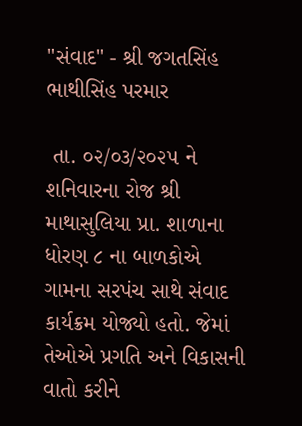"સંવાદ" - શ્રી જગતસિંહ ભાથીસિંહ પરમાર

 તા. ૦૨/૦૩/૨૦૨૫ ને શનિવારના રોજ શ્રી માથાસુલિયા પ્રા. શાળાના ધોરણ ૮ ના બાળકોએ ગામના સરપંચ સાથે સંવાદ કાર્યક્રમ યોજ્યો હતો. જેમાં તેઓએ પ્રગતિ અને વિકાસની વાતો કરીને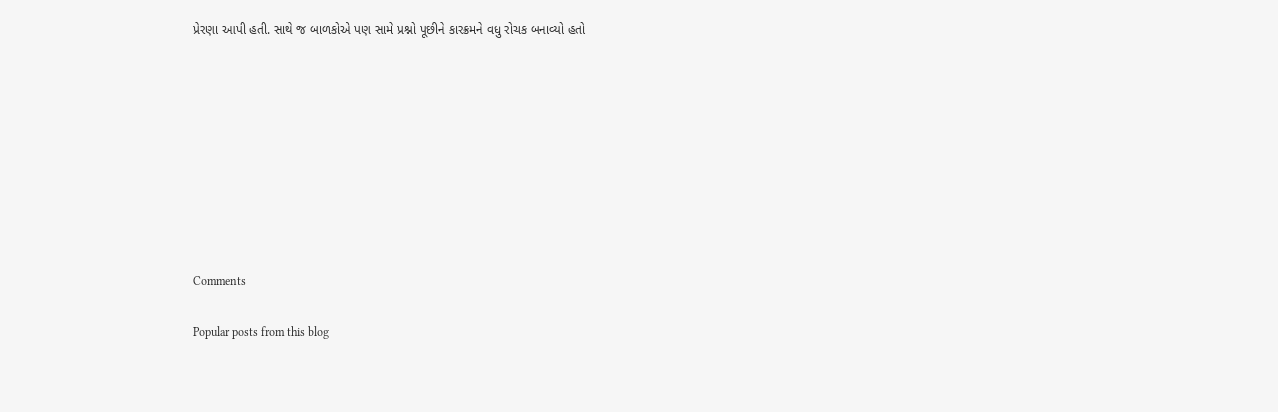પ્રેરણા આપી હતી. સાથે જ બાળકોએ પણ સામે પ્રશ્નો પૂછીને કારક્રમને વધુ રોચક બનાવ્યો હતો









Comments

Popular posts from this blog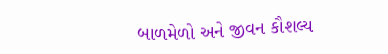બાળમેળો અને જીવન કૌશલ્ય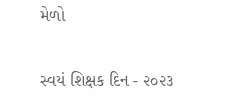મેળો

સ્વયં શિક્ષક દિન - ૨૦૨૩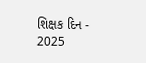શિક્ષક દિન - 2025